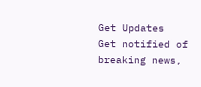Get Updates
Get notified of breaking news,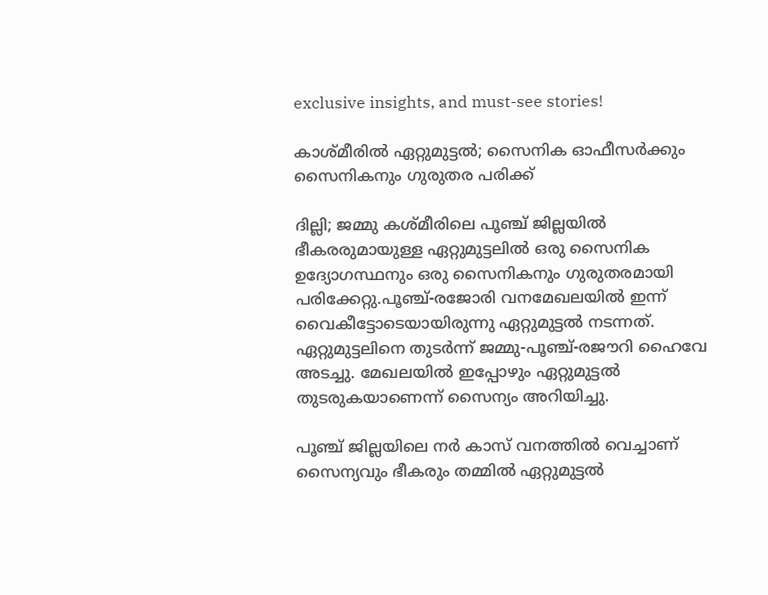exclusive insights, and must-see stories!

കാശ്മീരിൽ ഏറ്റുമുട്ടൽ; സൈനിക ഓഫീസർക്കും സൈനികനും ഗുരുതര പരിക്ക്

ദില്ലി; ജമ്മു കശ്മീരിലെ പൂഞ്ച് ജില്ലയിൽ ഭീകരരുമായുള്ള ഏറ്റുമുട്ടലിൽ ഒരു സൈനിക ഉദ്യോഗസ്ഥനും ഒരു സൈനികനും ഗുരുതരമായി പരിക്കേറ്റു.പൂഞ്ച്-രജോരി വനമേഖലയിൽ ഇന്ന് വൈകീട്ടോടെയായിരുന്നു ഏറ്റുമുട്ടൽ നടന്നത്. ഏറ്റുമുട്ടലിനെ തുടർന്ന് ജമ്മു-പൂഞ്ച്-രജൗറി ഹൈവേ അടച്ചു. മേഖലയിൽ ഇപ്പോഴും ഏറ്റുമുട്ടൽ തുടരുകയാണെന്ന് സൈന്യം അറിയിച്ചു.

പൂഞ്ച് ജില്ലയിലെ നർ കാസ് വനത്തിൽ വെച്ചാണ് സൈന്യവും ഭീകരും തമ്മിൽ ഏറ്റുമുട്ടൽ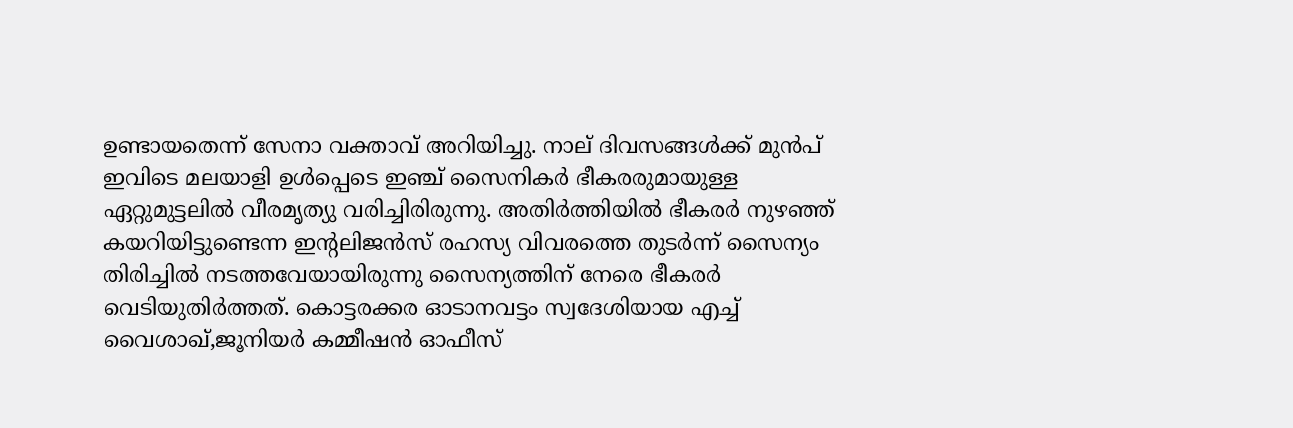ഉണ്ടായതെന്ന് സേനാ വക്താവ് അറിയിച്ചു. നാല് ദിവസങ്ങൾക്ക് മുൻപ് ഇവിടെ മലയാളി ഉൾപ്പെടെ ഇഞ്ച് സൈനികർ ഭീകരരുമായുള്ള ഏറ്റുമുട്ടലിൽ വീരമൃത്യു വരിച്ചിരിരുന്നു. അതിർത്തിയിൽ ഭീകരർ നുഴഞ്ഞ് കയറിയിട്ടുണ്ടെന്ന ഇന്റലിജൻസ് രഹസ്യ വിവരത്തെ തുടർന്ന് സൈന്യം തിരിച്ചിൽ നടത്തവേയായിരുന്നു സൈന്യത്തിന് നേരെ ഭീകരർ വെടിയുതിർത്തത്. കൊട്ടരക്കര ഓടാനവട്ടം സ്വദേശിയായ എച്ച് വൈശാഖ്,ജൂനിയർ കമ്മീഷൻ ഓഫീസ്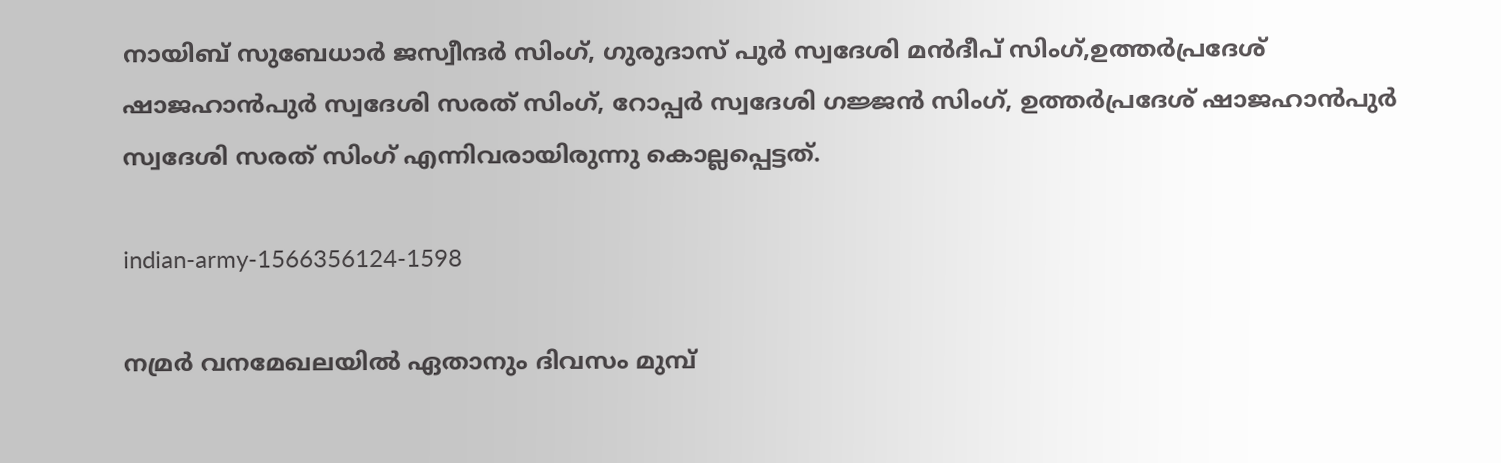നായിബ് സുബേധാർ ജസ്വീന്ദർ സിംഗ്, ഗുരുദാസ് പുർ സ്വദേശി മൻദീപ് സിംഗ്,ഉത്തർപ്രദേശ് ഷാജഹാൻപുർ സ്വദേശി സരത് സിംഗ്, റോപ്പർ സ്വദേശി ഗജ്ജൻ സിംഗ്, ഉത്തർപ്രദേശ് ഷാജഹാൻപുർ സ്വദേശി സരത് സിംഗ് എന്നിവരായിരുന്നു കൊല്ലപ്പെട്ടത്.

indian-army-1566356124-1598

നമ്രർ വനമേഖലയിൽ ഏതാനും ദിവസം മുമ്പ്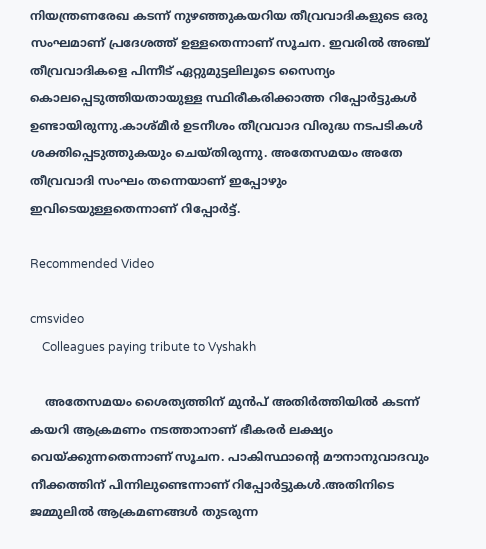നിയന്ത്രണരേഖ കടന്ന് നുഴഞ്ഞുകയറിയ തീവ്രവാദികളുടെ ഒരു സംഘമാണ് പ്രദേശത്ത് ഉള്ളതെന്നാണ് സൂചന. ഇവരിൽ അഞ്ച് തീവ്രവാദികളെ പിന്നീട് ഏറ്റുമുട്ടലിലൂടെ സൈന്യം കൊലപ്പെടുത്തിയതായുള്ള സ്ഥിരീകരിക്കാത്ത റിപ്പോർട്ടുകൾ ഉണ്ടായിരുന്നു.കാശ്മീർ ഉടനീശം തീവ്രവാദ വിരുദ്ധ നടപടികൾ ശക്തിപ്പെടുത്തുകയും ചെയ്തിരുന്നു. അതേസമയം അതേ തീവ്രവാദി സംഘം തന്നെയാണ് ഇപ്പോഴും ഇവിടെയുള്ളതെന്നാണ് റിപ്പോർട്ട്.

Recommended Video

cmsvideo
    Colleagues paying tribute to Vyshakh

    അതേസമയം ശൈത്യത്തിന് മുൻപ് അതിർത്തിയിൽ കടന്ന് കയറി ആക്രമണം നടത്താനാണ് ഭീകരർ ലക്ഷ്യം വെയ്ക്കുന്നതെന്നാണ് സൂചന. പാകിസ്ഥാന്റെ മൗനാനുവാദവും നീക്കത്തിന് പിന്നിലുണ്ടെന്നാണ് റിപ്പോർട്ടുകൾ.അതിനിടെ ജമ്മുലിൽ ആക്രമണങ്ങൾ തുടരുന്ന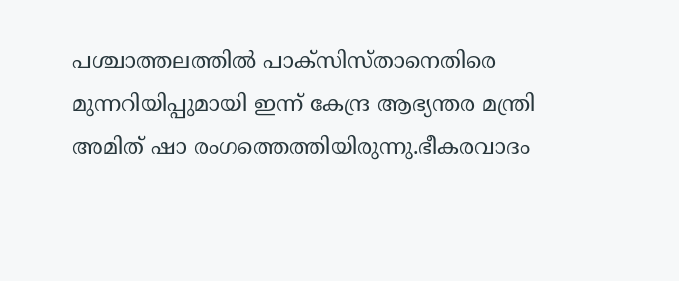പശ്ചാത്തലത്തിൽ പാക്സിസ്താനെതിരെ മുന്നറിയിപ്പുമായി ഇന്ന് കേന്ദ്ര ആഭ്യന്തര മന്ത്രി അമിത് ഷാ രംഗത്തെത്തിയിരുന്നു.ഭീകരവാദം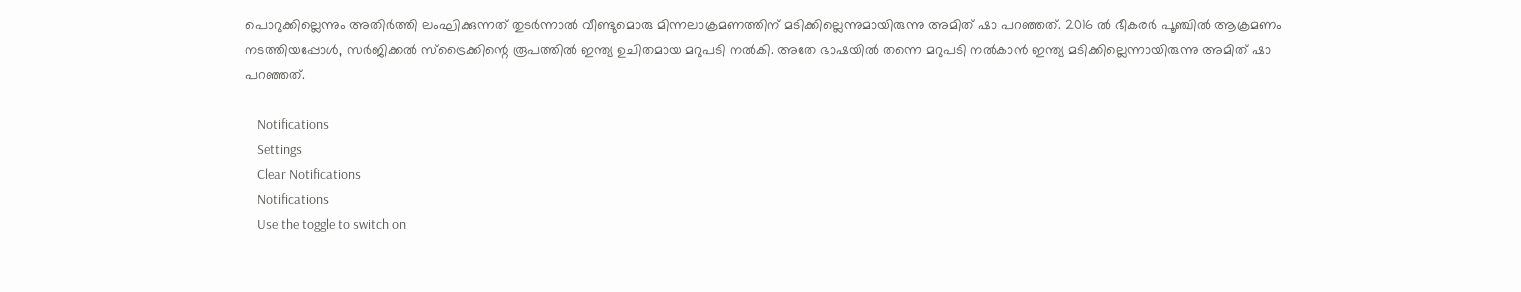പൊറുക്കില്ലെന്നും അതിർത്തി ലംഘിക്കുന്നത് തുടർന്നാൽ വീണ്ടുമൊരു മിന്നലാക്രമണത്തിന് മടിക്കില്ലെന്നുമായിരുന്നു അമിത് ഷാ പറഞ്ഞത്. 2016 ൽ ഭീകരർ പൂഞ്ചിൽ ആക്രമണം നടത്തിയപ്പോൾ, സർജിക്കൽ സ്ട്രൈക്കിന്റെ രൂപത്തിൽ ഇന്ത്യ ഉചിതമായ മറുപടി നൽകി. അതേ ഭാഷയിൽ തന്നെ മറുപടി നൽകാൻ ഇന്ത്യ മടിക്കില്ലെന്നായിരുന്നു അമിത് ഷാ പറഞ്ഞത്.

    Notifications
    Settings
    Clear Notifications
    Notifications
    Use the toggle to switch on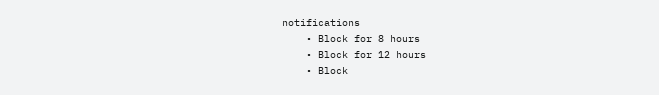notifications
    • Block for 8 hours
    • Block for 12 hours
    • Block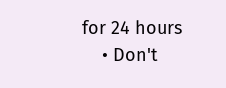for 24 hours
    • Don't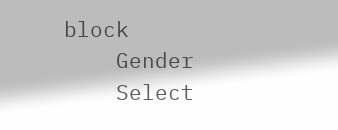block
    Gender
    Select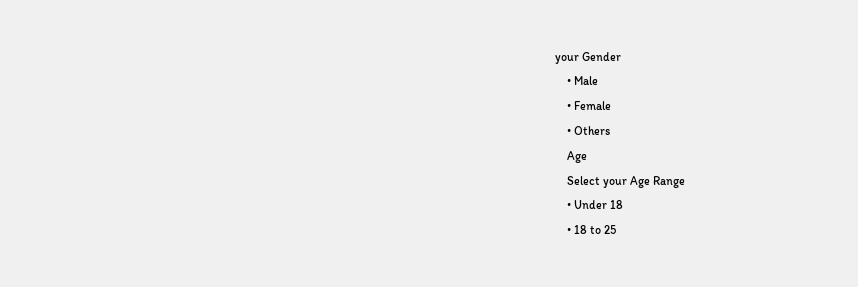your Gender
    • Male
    • Female
    • Others
    Age
    Select your Age Range
    • Under 18
    • 18 to 25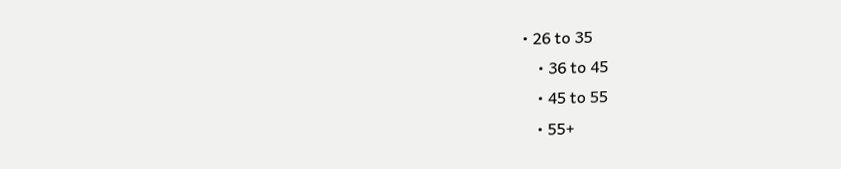• 26 to 35
    • 36 to 45
    • 45 to 55
    • 55+